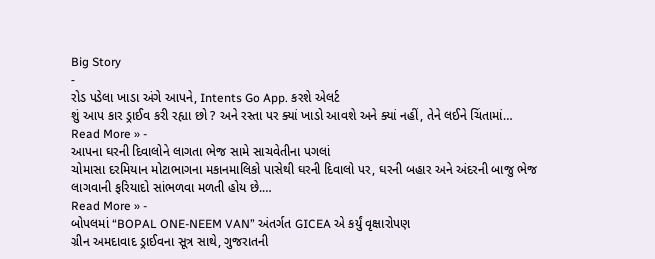Big Story
-
રોડ પડેલા ખાડા અંગે આપને, Intents Go App. કરશે એલર્ટ
શું આપ કાર ડ્રાઈવ કરી રહ્યા છો ? અને રસ્તા પર ક્યાં ખાડો આવશે અને ક્યાં નહીં, તેને લઈને ચિંતામાં…
Read More » -
આપના ઘરની દિવાલોને લાગતા ભેજ સામે સાચવેતીના પગલાં
ચોમાસા દરમિયાન મોટાભાગના મકાનમાલિકો પાસેથી ઘરની દિવાલો પર, ઘરની બહાર અને અંદરની બાજુ ભેજ લાગવાની ફરિયાદો સાંભળવા મળતી હોય છે.…
Read More » -
બોપલમાં “BOPAL ONE-NEEM VAN” અંતર્ગત GICEA એ કર્યું વૃક્ષારોપણ
ગ્રીન અમદાવાદ ડ્રાઈવના સૂત્ર સાથે, ગુજરાતની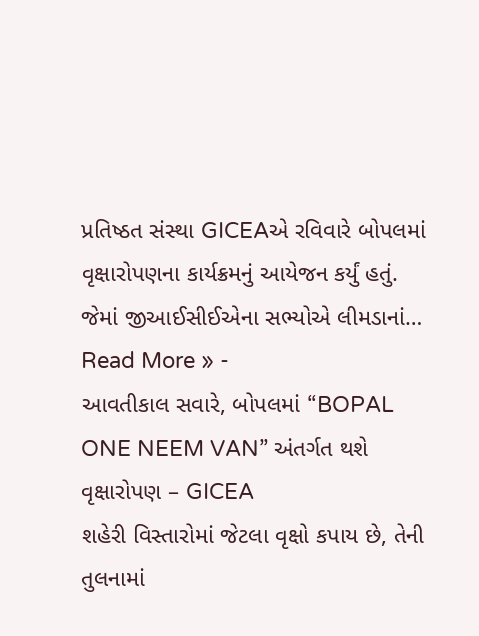પ્રતિષ્ઠત સંસ્થા GICEAએ રવિવારે બોપલમાં વૃક્ષારોપણના કાર્યક્રમનું આયેજન કર્યું હતું. જેમાં જીઆઈસીઈએના સભ્યોએ લીમડાનાં…
Read More » -
આવતીકાલ સવારે, બોપલમાં “BOPAL ONE NEEM VAN” અંતર્ગત થશે વૃક્ષારોપણ – GICEA
શહેરી વિસ્તારોમાં જેટલા વૃક્ષો કપાય છે, તેની તુલનામાં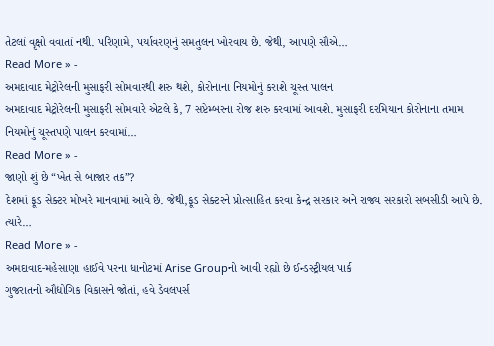તેટલાં વૃક્ષો વવાતાં નથી. પરિણામે, પર્યાવરણનું સમતુલન ખોરવાય છે. જેથી, આપણે સૌએ…
Read More » -
અમદાવાદ મેટ્રોરેલની મુસાફરી સોમવારથી શરુ થશે, કોરોનાના નિયમોનું કરાશે ચૂસ્ત પાલન
અમદાવાદ મેટ્રોરેલની મુસાફરી સોમવારે એટલે કે, 7 સપ્ટેમ્બરના રોજ શરુ કરવામાં આવશે. મુસાફરી દરમિયાન કોરોનાના તમામ નિયમોનું ચૂસ્તપણે પાલન કરવામાં…
Read More » -
જાણો શું છે “ખેત સે બાજાર તક”?
દેશમાં ફૂડ સેક્ટર મોખરે માનવામાં આવે છે. જેથી,ફૂડ સેક્ટરને પ્રોત્સાહિત કરવા કેન્દ્ર સરકાર અને રાજ્ય સરકારો સબસીડી આપે છે. ત્યારે…
Read More » -
અમદાવાદ-મહેસાણા હાઈવે પરના ધાનોટમાં Arise Groupનો આવી રહ્યો છે ઈન્ડસ્ટ્રીયલ પાર્ક
ગુજરાતનો ઔદ્યોગિક વિકાસને જોતાં, હવે ડેવલપર્સ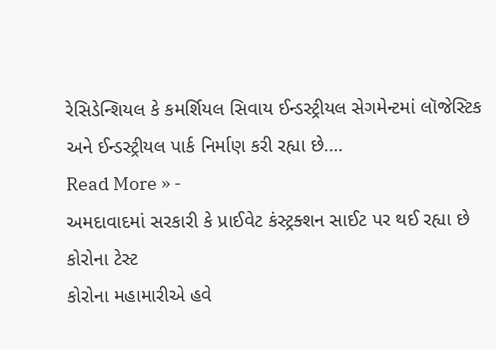રેસિડેન્શિયલ કે કમર્શિયલ સિવાય ઈન્ડસ્ટ્રીયલ સેગમેન્ટમાં લૉજેસ્ટિક અને ઈન્ડસ્ટ્રીયલ પાર્ક નિર્માણ કરી રહ્યા છે.…
Read More » -
અમદાવાદમાં સરકારી કે પ્રાઈવેટ કંસ્ટ્રક્શન સાઈટ પર થઈ રહ્યા છે કોરોના ટેસ્ટ
કોરોના મહામારીએ હવે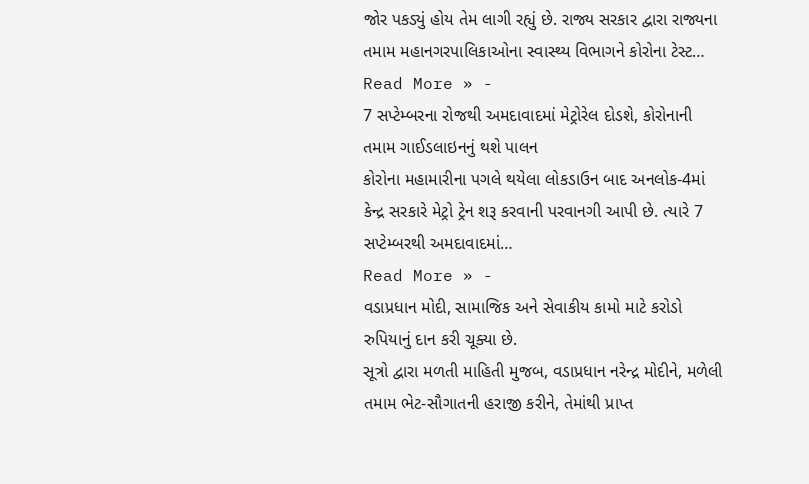જોર પકડ્યું હોય તેમ લાગી રહ્યું છે. રાજ્ય સરકાર દ્વારા રાજ્યના તમામ મહાનગરપાલિકાઓના સ્વાસ્થ્ય વિભાગને કોરોના ટેસ્ટ…
Read More » -
7 સપ્ટેમ્બરના રોજથી અમદાવાદમાં મેટ્રોરેલ દોડશે, કોરોનાની તમામ ગાઈડલાઇનનું થશે પાલન
કોરોના મહામારીના પગલે થયેલા લોકડાઉન બાદ અનલોક-4માં કેન્દ્ર સરકારે મેટ્રો ટ્રેન શરૂ કરવાની પરવાનગી આપી છે. ત્યારે 7 સપ્ટેમ્બરથી અમદાવાદમાં…
Read More » -
વડાપ્રધાન મોદી, સામાજિક અને સેવાકીય કામો માટે કરોડો રુપિયાનું દાન કરી ચૂક્યા છે.
સૂત્રો દ્વારા મળતી માહિતી મુજબ, વડાપ્રધાન નરેન્દ્ર મોદીને, મળેલી તમામ ભેટ-સૌગાતની હરાજી કરીને, તેમાંથી પ્રાપ્ત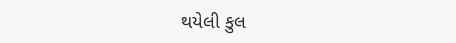થયેલી કુલ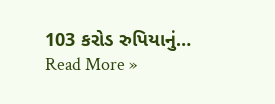103 કરોડ રુપિયાનું…
Read More »